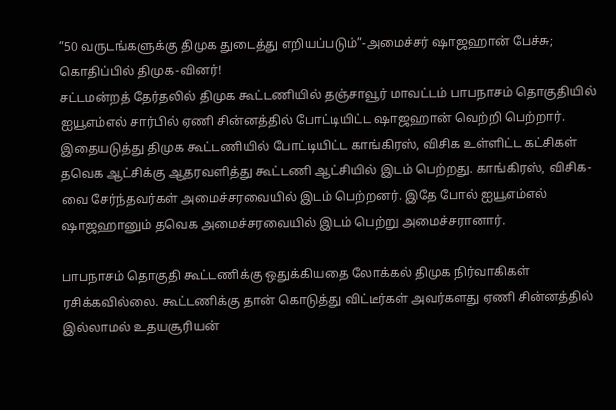”50 வருடங்களுக்கு திமுக துடைத்து எறியப்படும்”-அமைச்சர் ஷாஜஹான் பேச்சு; கொதிப்பில் திமுக-வினர்!
சட்டமன்றத் தேர்தலில் திமுக கூட்டணியில் தஞ்சாவூர் மாவட்டம் பாபநாசம் தொகுதியில் ஐயூஎம்எல் சார்பில் ஏணி சின்னத்தில் போட்டியிட்ட ஷாஜஹான் வெற்றி பெற்றார். இதையடுத்து திமுக கூட்டணியில் போட்டியிட்ட காங்கிரஸ், விசிக உள்ளிட்ட கட்சிகள் தவெக ஆட்சிக்கு ஆதரவளித்து கூட்டணி ஆட்சியில் இடம் பெற்றது. காங்கிரஸ், விசிக-வை சேர்ந்தவர்கள் அமைச்சரவையில் இடம் பெற்றனர். இதே போல் ஐயூஎம்எல் ஷாஜஹானும் தவெக அமைச்சரவையில் இடம் பெற்று அமைச்சரானார்.

பாபநாசம் தொகுதி கூட்டணிக்கு ஒதுக்கியதை லோக்கல் திமுக நிர்வாகிகள் ரசிக்கவில்லை. கூட்டணிக்கு தான் கொடுத்து விட்டீர்கள் அவர்களது ஏணி சின்னத்தில் இல்லாமல் உதயசூரியன்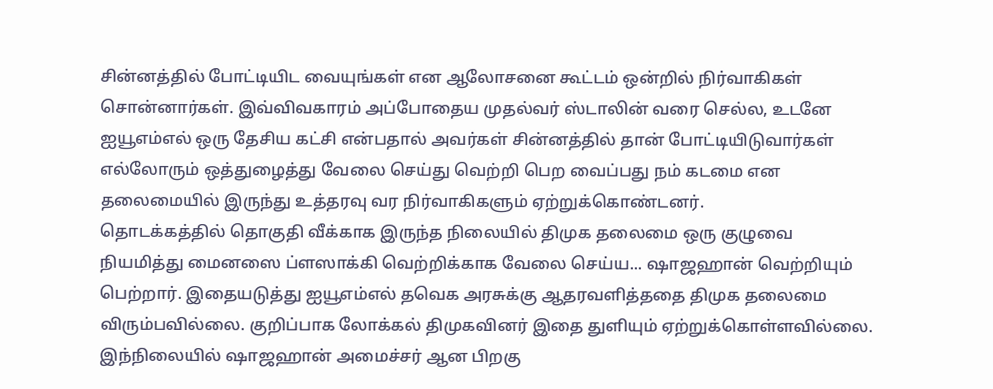சின்னத்தில் போட்டியிட வையுங்கள் என ஆலோசனை கூட்டம் ஒன்றில் நிர்வாகிகள் சொன்னார்கள். இவ்விவகாரம் அப்போதைய முதல்வர் ஸ்டாலின் வரை செல்ல, உடனே ஐயூஎம்எல் ஒரு தேசிய கட்சி என்பதால் அவர்கள் சின்னத்தில் தான் போட்டியிடுவார்கள் எல்லோரும் ஒத்துழைத்து வேலை செய்து வெற்றி பெற வைப்பது நம் கடமை என தலைமையில் இருந்து உத்தரவு வர நிர்வாகிகளும் ஏற்றுக்கொண்டனர்.
தொடக்கத்தில் தொகுதி வீக்காக இருந்த நிலையில் திமுக தலைமை ஒரு குழுவை நியமித்து மைனஸை ப்ளஸாக்கி வெற்றிக்காக வேலை செய்ய... ஷாஜஹான் வெற்றியும் பெற்றார். இதையடுத்து ஐயூஎம்எல் தவெக அரசுக்கு ஆதரவளித்ததை திமுக தலைமை விரும்பவில்லை. குறிப்பாக லோக்கல் திமுகவினர் இதை துளியும் ஏற்றுக்கொள்ளவில்லை. இந்நிலையில் ஷாஜஹான் அமைச்சர் ஆன பிறகு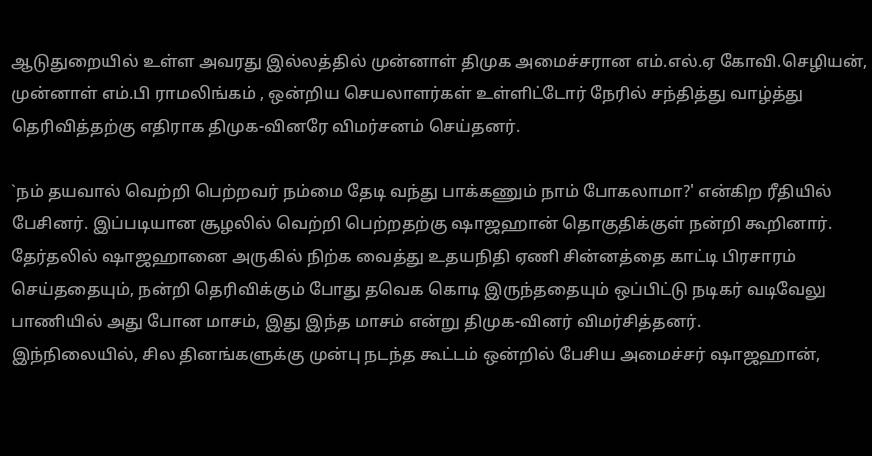ஆடுதுறையில் உள்ள அவரது இல்லத்தில் முன்னாள் திமுக அமைச்சரான எம்.எல்.ஏ கோவி.செழியன், முன்னாள் எம்.பி ராமலிங்கம் , ஒன்றிய செயலாளர்கள் உள்ளிட்டோர் நேரில் சந்தித்து வாழ்த்து தெரிவித்தற்கு எதிராக திமுக-வினரே விமர்சனம் செய்தனர்.

`நம் தயவால் வெற்றி பெற்றவர் நம்மை தேடி வந்து பாக்கணும் நாம் போகலாமா?' என்கிற ரீதியில் பேசினர். இப்படியான சூழலில் வெற்றி பெற்றதற்கு ஷாஜஹான் தொகுதிக்குள் நன்றி கூறினார். தேர்தலில் ஷாஜஹானை அருகில் நிற்க வைத்து உதயநிதி ஏணி சின்னத்தை காட்டி பிரசாரம் செய்ததையும், நன்றி தெரிவிக்கும் போது தவெக கொடி இருந்ததையும் ஒப்பிட்டு நடிகர் வடிவேலு பாணியில் அது போன மாசம், இது இந்த மாசம் என்று திமுக-வினர் விமர்சித்தனர்.
இந்நிலையில், சில தினங்களுக்கு முன்பு நடந்த கூட்டம் ஒன்றில் பேசிய அமைச்சர் ஷாஜஹான்,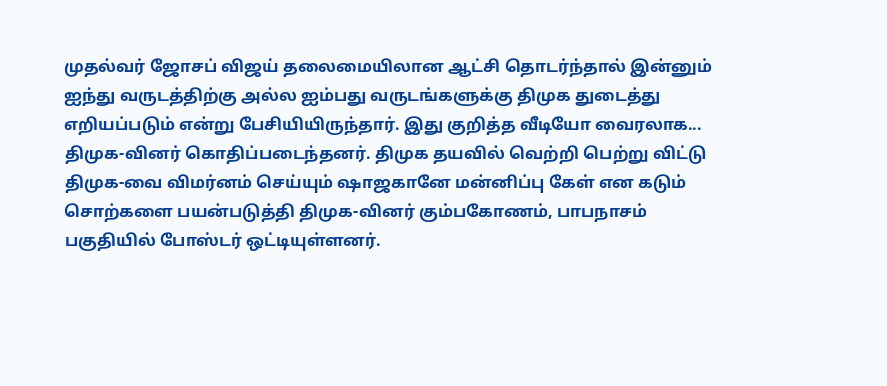முதல்வர் ஜோசப் விஜய் தலைமையிலான ஆட்சி தொடர்ந்தால் இன்னும் ஐந்து வருடத்திற்கு அல்ல ஐம்பது வருடங்களுக்கு திமுக துடைத்து எறியப்படும் என்று பேசியியிருந்தார். இது குறித்த வீடியோ வைரலாக... திமுக-வினர் கொதிப்படைந்தனர். திமுக தயவில் வெற்றி பெற்று விட்டு திமுக-வை விமர்னம் செய்யும் ஷாஜகானே மன்னிப்பு கேள் என கடும் சொற்களை பயன்படுத்தி திமுக-வினர் கும்பகோணம், பாபநாசம் பகுதியில் போஸ்டர் ஒட்டியுள்ளனர்.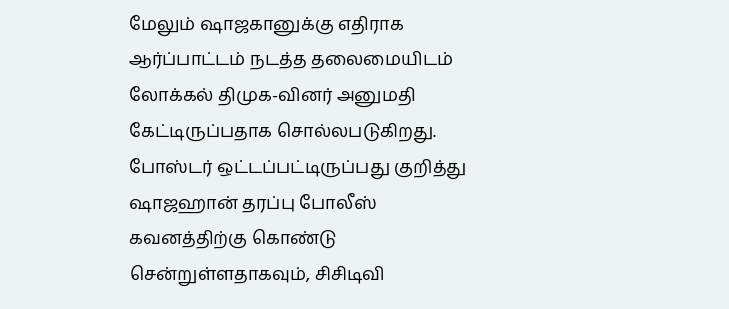மேலும் ஷாஜகானுக்கு எதிராக ஆர்ப்பாட்டம் நடத்த தலைமையிடம் லோக்கல் திமுக-வினர் அனுமதி கேட்டிருப்பதாக சொல்லபடுகிறது. போஸ்டர் ஒட்டப்பட்டிருப்பது குறித்து ஷாஜஹான் தரப்பு போலீஸ் கவனத்திற்கு கொண்டு சென்றுள்ளதாகவும், சிசிடிவி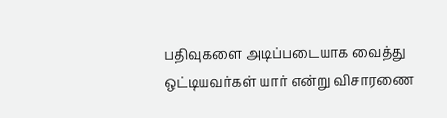பதிவுகளை அடிப்படையாக வைத்து ஒட்டியவர்கள் யார் என்று விசாரணை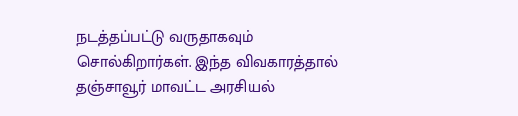நடத்தப்பட்டு வருதாகவும் சொல்கிறார்கள். இந்த விவகாரத்தால் தஞ்சாவூர் மாவட்ட அரசியல்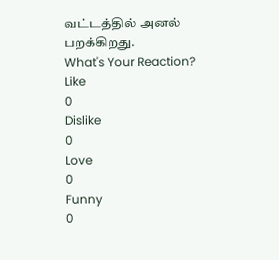வட்டத்தில் அனல் பறக்கிறது.
What's Your Reaction?
Like
0
Dislike
0
Love
0
Funny
0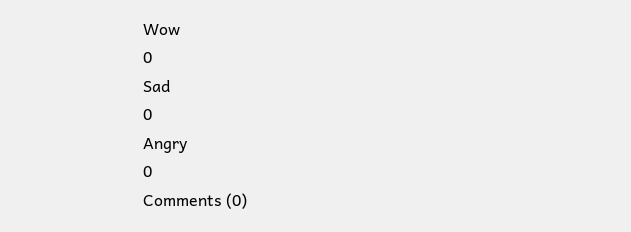Wow
0
Sad
0
Angry
0
Comments (0)